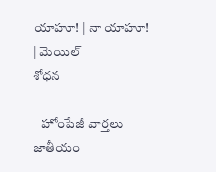యాహూ! | నా యాహూ! | మెయిల్
శోధన

   హోంపేజీ వార్తలు జాతీయం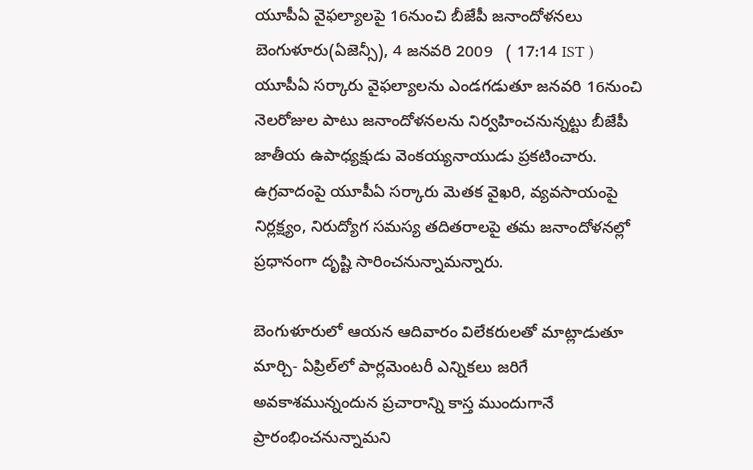యూపీఏ వైఫల్యాలపై 16నుంచి బీజేపీ జనాందోళనలు
బెంగుళూరు(ఏజెన్సీ), 4 జనవరి 2009   ( 17:14 IST )
యూపీఏ సర్కారు వైఫల్యాలను ఎండగడుతూ జనవరి 16నుంచి నెలరోజుల పాటు జనాందోళనలను నిర్వహించనున్నట్టు బీజేపీ జాతీయ ఉపాధ్యక్షుడు వెంకయ్యనాయుడు ప్రకటించారు. ఉగ్రవాదంపై యూపీఏ సర్కారు మెతక వైఖరి, వ్యవసాయంపై నిర్లక్ష్యం, నిరుద్యోగ సమస్య తదితరాలపై తమ జనాందోళనల్లో ప్రధానంగా దృష్టి సారించనున్నామన్నారు.

బెంగుళూరులో ఆయన ఆదివారం విలేకరులతో మాట్లాడుతూ మార్చి- ఏప్రిల్‌లో పార్లమెంటరీ ఎన్నికలు జరిగే అవకాశమున్నందున ప్రచారాన్ని కాస్త ముందుగానే ప్రారంభించనున్నామని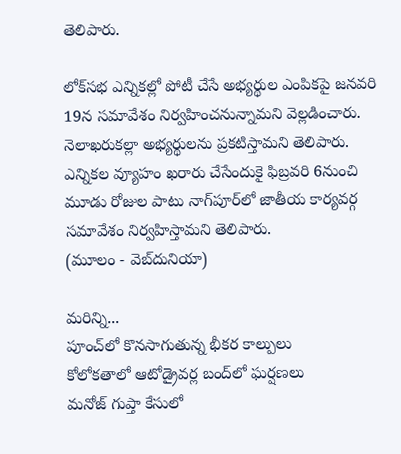తెలిపారు.

లోక్‌సభ ఎన్నికల్లో పోటీ చేసే అభ్యర్థుల ఎంపికపై జనవరి 19న సమావేశం నిర్వహించనున్నామని వెల్లడించారు. నెలాఖరుకల్లా అభ్యర్థులను ప్రకటిస్తామని తెలిపారు. ఎన్నికల వ్యూహం ఖరారు చేసేందుకై ఫిబ్రవరి 6నుంచి మూడు రోజుల పాటు నాగ్‌పూర్‌లో జాతీయ కార్యవర్గ సమావేశం నిర్వహిస్తామని తెలిపారు.
(మూలం - వెబ్‌దునియా)

మరిన్ని...
పూంచ్‌లో కొనసాగుతున్న భీకర కాల్పులు
కో‌లోకతాలో ఆటోడ్రైవర్ల బంద్‌లో ఘర్షణలు
మనోజ్ గుప్తా కేసులో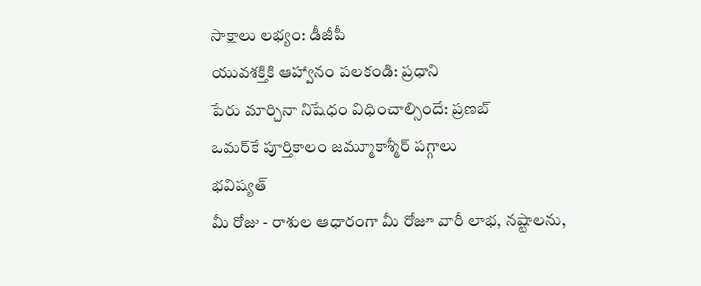సాక్షాలు లభ్యం: డీజీపీ
యువశక్తికి ఆహ్వానం పలకండి: ప్రధాని
పేరు మార్చినా నిషేధం విధించాల్సిందే: ప్రణబ్
ఒమర్‌కే పూర్తికాలం జమ్మూకాశ్మీర్ పగ్గాలు
భవిష్యత్
మీ రోజు - రాశుల ఆధారంగా మీ రోజూ వారీ లాభ, నష్టాలను,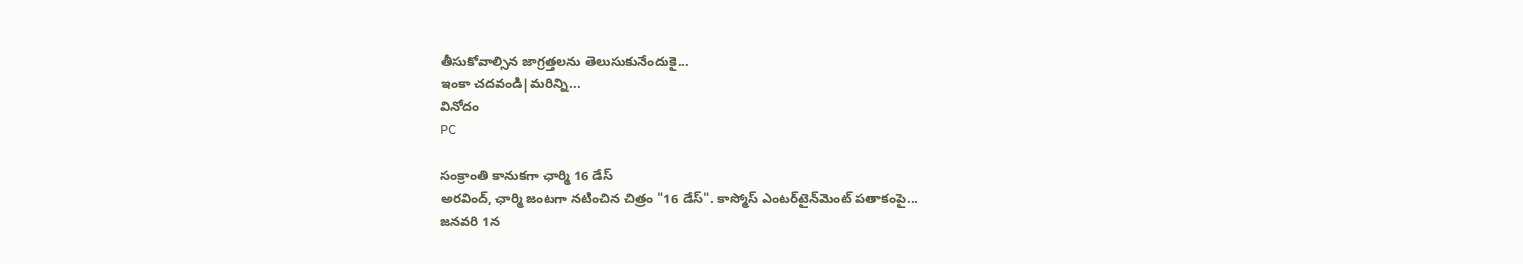తీసుకోవాల్సిన జాగ్రత్తలను తెలుసుకునేందుకై...
ఇంకా చదవండి|మరిన్ని...
వినోదం
PC

సంక్రాంతి కానుకగా ఛార్మి 16 డేస్
అరవింద్, ఛార్మి జంటగా నటించిన చిత్రం "16 డేస్". కాస్మోస్ ఎంటర్‌టైన్‌మెంట్ పతాకంపై...
జనవరి 1న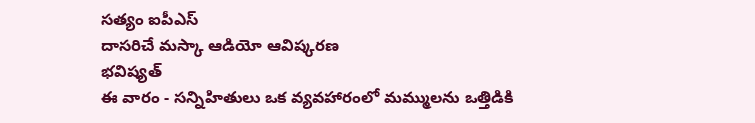సత్యం ఐపీఎస్
దాసరిచే మస్కా ఆడియో ఆవిష్కరణ
భవిష్యత్
ఈ వారం - సన్నిహితులు ఒక వ్యవహారంలో మమ్ములను ఒత్తిడికి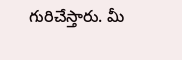గురిచేస్తారు. మీ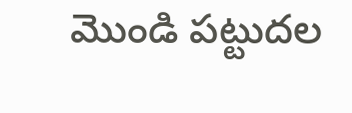మొండి పట్టుదల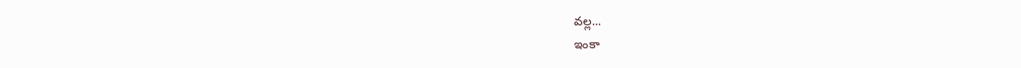వల్ల...
ఇంకా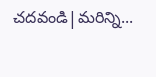చదవండి|మరిన్ని...